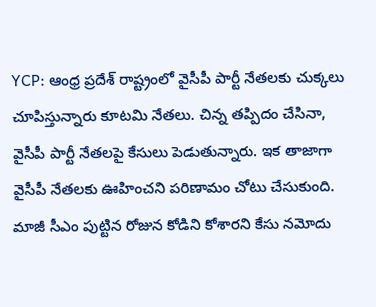YCP: ఆంధ్ర ప్రదేశ్ రాష్ట్రంలో వైసీపీ పార్టీ నేతలకు చుక్కలు చూపిస్తున్నారు కూటమి నేతలు. చిన్న తప్పిదం చేసినా, వైసీపీ పార్టీ నేతలపై కేసులు పెడుతున్నారు. ఇక తాజాగా వైసీపీ నేతలకు ఊహించని పరిణామం చోటు చేసుకుంది. మాజీ సీఎం పుట్టిన రోజున కోడిని కోశారని కేసు నమోదు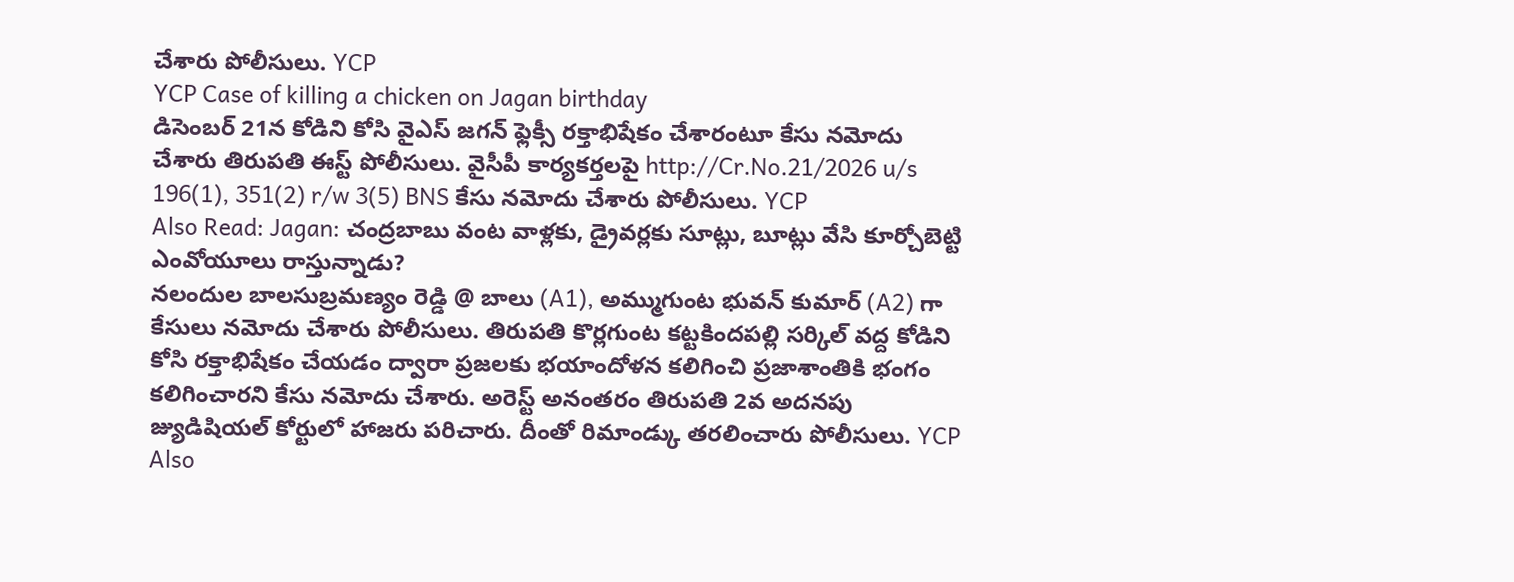చేశారు పోలీసులు. YCP
YCP Case of killing a chicken on Jagan birthday
డిసెంబర్ 21న కోడిని కోసి వైఎస్ జగన్ ఫ్లెక్సీ రక్తాభిషేకం చేశారంటూ కేసు నమోదు చేశారు తిరుపతి ఈస్ట్ పోలీసులు. వైసీపీ కార్యకర్తలపై http://Cr.No.21/2026 u/s 196(1), 351(2) r/w 3(5) BNS కేసు నమోదు చేశారు పోలీసులు. YCP
Also Read: Jagan: చంద్రబాబు వంట వాళ్లకు, డ్రైవర్లకు సూట్లు, బూట్లు వేసి కూర్చోబెట్టి ఎంవోయూలు రాస్తున్నాడు?
నలందుల బాలసుబ్రమణ్యం రెడ్డి @ బాలు (A1), అమ్ముగుంట భువన్ కుమార్ (A2) గా కేసులు నమోదు చేశారు పోలీసులు. తిరుపతి కొర్లగుంట కట్టకిందపల్లి సర్కిల్ వద్ద కోడిని కోసి రక్తాభిషేకం చేయడం ద్వారా ప్రజలకు భయాందోళన కలిగించి ప్రజాశాంతికి భంగం కలిగించారని కేసు నమోదు చేశారు. అరెస్ట్ అనంతరం తిరుపతి 2వ అదనపు జ్యుడిషియల్ కోర్టులో హాజరు పరిచారు. దీంతో రిమాండ్కు తరలించారు పోలీసులు. YCP
Also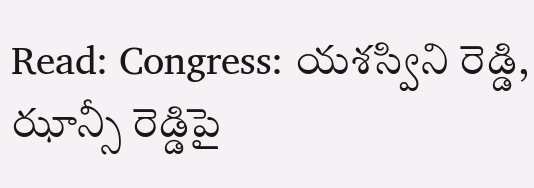Read: Congress: యశస్విని రెడ్డి, ఝాన్సీ రెడ్డిపై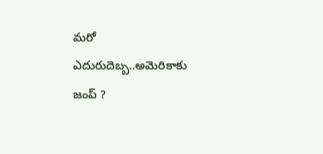మరో ఎదురుదెబ్బ..అమెరికాకు జంప్ ?